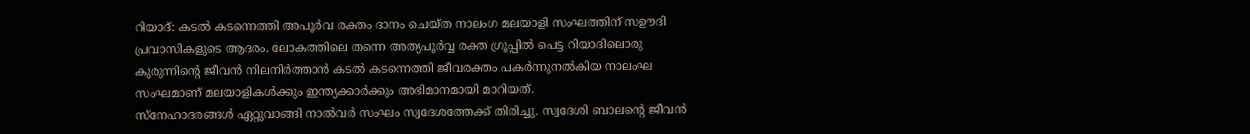റിയാദ്: കടൽ കടന്നെത്തി അപൂർവ രക്തം ദാനം ചെയ്ത നാലംഗ മലയാളി സംഘത്തിന് സഊദി പ്രവാസികളുടെ ആദരം. ലോകത്തിലെ തന്നെ അത്യപൂർവ്വ രക്ത ഗ്രൂപ്പിൽ പെട്ട റിയാദിലൊരു കുരുന്നിന്റെ ജീവൻ നിലനിർത്താൻ കടൽ കടന്നെത്തി ജീവരക്തം പകർന്നുനൽകിയ നാലംഘ സംഘമാണ് മലയാളികൾക്കും ഇന്ത്യക്കാർക്കും അഭിമാനമായി മാറിയത്.
സ്നേഹാദരങ്ങൾ ഏറ്റുവാങ്ങി നാൽവർ സംഘം സ്വദേശത്തേക്ക് തിരിച്ചു. സ്വദേശി ബാലന്റെ ജീവൻ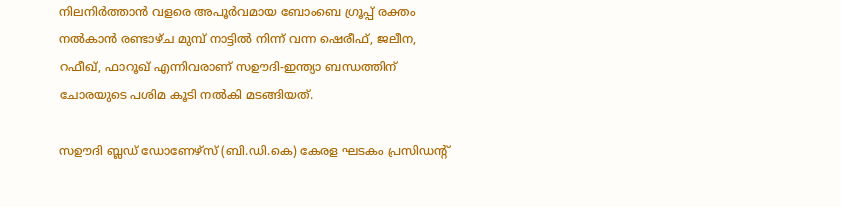നിലനിർത്താൻ വളരെ അപൂർവമായ ബോംബെ ഗ്രൂപ്പ് രക്തം നൽകാൻ രണ്ടാഴ്ച മുമ്പ് നാട്ടിൽ നിന്ന് വന്ന ഷെരീഫ്, ജലീന, റഫീഖ്, ഫാറൂഖ് എന്നിവരാണ് സഊദി-ഇന്ത്യാ ബന്ധത്തിന് ചോരയുടെ പശിമ കൂടി നൽകി മടങ്ങിയത്.

സഊദി ബ്ലഡ് ഡോണേഴ്സ് (ബി.ഡി.കെ) കേരള ഘടകം പ്രസിഡന്റ്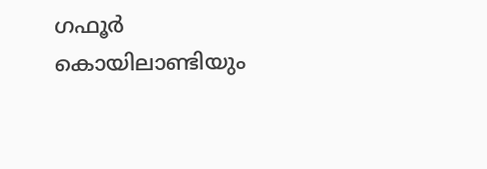ഗഫൂർ കൊയിലാണ്ടിയും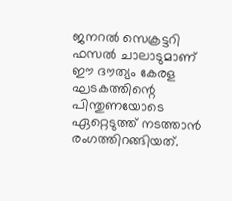ജനറൽ സെക്രട്ടറി ഫസൽ ചാലാടുമാണ് ഈ ദൗത്യം കേരള ഘടകത്തിന്റെ പിന്തുണയോടെ ഏറ്റെടുത്ത് നടത്താൻ രംഗത്തിറങ്ങിയത്.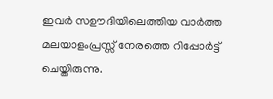ഇവർ സഊദിയിലെത്തിയ വാർത്ത മലയാളംപ്രസ്സ് നേരത്തെ റിപ്പോർട്ട് ചെയ്തിരുന്നു.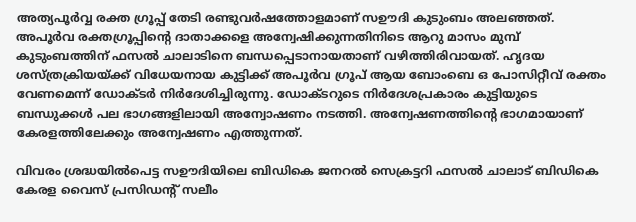അത്യപൂർവ്വ രക്ത ഗ്രൂപ്പ് തേടി രണ്ടുവർഷത്തോളമാണ് സഊദി കുടുംബം അലഞ്ഞത്. അപൂർവ രക്തഗ്രൂപ്പിന്റെ ദാതാക്കളെ അന്വേഷിക്കുന്നതിനിടെ ആറു മാസം മുമ്പ് കുടുംബത്തിന് ഫസൽ ചാലാടിനെ ബന്ധപ്പെടാനായതാണ് വഴിത്തിരിവായത്. ഹൃദയ ശസ്ത്രക്രിയയ്ക്ക് വിധേയനായ കുട്ടിക്ക് അപൂർവ ഗ്രൂപ് ആയ ബോംബെ ഒ പോസിറ്റീവ് രക്തം വേണമെന്ന് ഡോക്ടർ നിർദേശിച്ചിരുന്നു. ഡോക്ടറുടെ നിർദേശപ്രകാരം കുട്ടിയുടെ ബന്ധുക്കൾ പല ഭാഗങ്ങളിലായി അന്വോഷണം നടത്തി. അന്വേഷണത്തിന്റെ ഭാഗമായാണ് കേരളത്തിലേക്കും അന്വേഷണം എത്തുന്നത്.

വിവരം ശ്രദ്ധയിൽപെട്ട സഊദിയിലെ ബിഡികെ ജനറൽ സെക്രട്ടറി ഫസൽ ചാലാട് ബിഡികെ കേരള വൈസ് പ്രസിഡന്റ് സലീം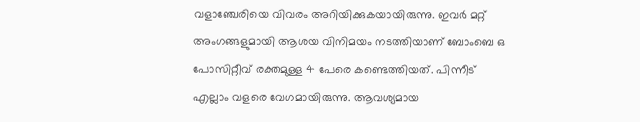വളാഞ്ചേരിയെ വിവരം അറിയിക്കുകയായിരുന്നു. ഇവർ മറ്റ് അംഗങ്ങളുമായി ആശയ വിനിമയം നടത്തിയാണ് ബോംബെ ഒ പോസിറ്റീവ് രക്തമുള്ള 4 പേരെ കണ്ടെത്തിയത്. പിന്നീട് എല്ലാം വളരെ വേഗമായിരുന്നു. ആവശ്യമായ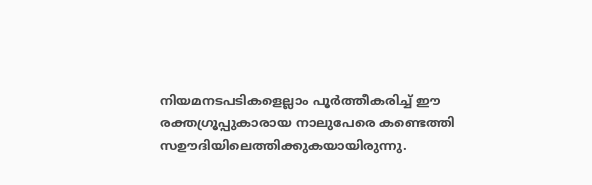നിയമനടപടികളെല്ലാം പൂർത്തീകരിച്ച് ഈ രക്തഗ്രൂപ്പുകാരായ നാലുപേരെ കണ്ടെത്തി സഊദിയിലെത്തിക്കുകയായിരുന്നു.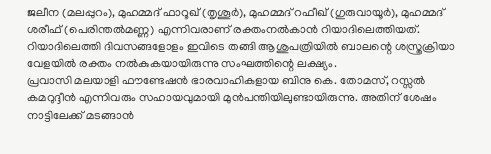ജലീന (മലപ്പുറം), മുഹമ്മദ് ഫാറൂഖ് (തൃശൂർ), മുഹമ്മദ് റഫീഖ് (ഗുരുവായൂർ), മുഹമ്മദ് ശരീഫ് (പെരിന്തൽമണ്ണ) എന്നിവരാണ് രക്തംനൽകാൻ റിയാദിലെത്തിയത്. റിയാദിലെത്തി ദിവസങ്ങളോളം ഇവിടെ തങ്ങി ആശുപത്രിയിൽ ബാലന്റെ ശസ്ത്രക്രിയാ വേളയിൽ രക്തം നൽകുകയായിരുന്നു സംഘത്തിന്റെ ലക്ഷ്യം.
പ്രവാസി മലയാളി ഫൗണ്ടേഷൻ ഭാരവാഹികളായ ബിനു കെ. തോമസ്, റസ്സൽ കമറുദ്ദീൻ എന്നിവരും സഹായവുമായി മുൻപന്തിയിലുണ്ടായിരുന്നു. അതിന് ശേഷം നാട്ടിലേക്ക് മടങ്ങാൻ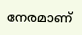നേരമാണ്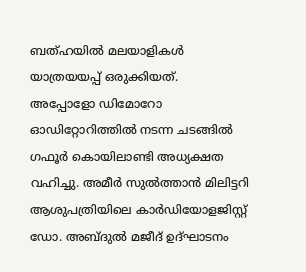ബത്ഹയിൽ മലയാളികൾ യാത്രയയപ്പ് ഒരുക്കിയത്.
അപ്പോളോ ഡിമോറോ ഓഡിറ്റോറിത്തിൽ നടന്ന ചടങ്ങിൽ ഗഫൂർ കൊയിലാണ്ടി അധ്യക്ഷത വഹിച്ചു. അമീർ സുൽത്താൻ മിലിട്ടറി ആശുപത്രിയിലെ കാർഡിയോളജിസ്റ്റ് ഡോ. അബ്ദുൽ മജീദ് ഉദ്ഘാടനം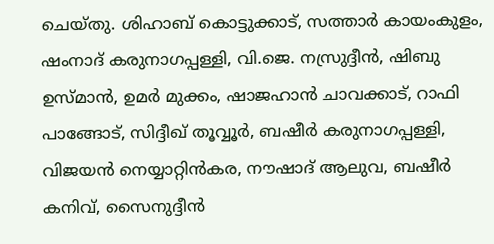ചെയ്തു. ശിഹാബ് കൊട്ടുക്കാട്, സത്താർ കായംകുളം, ഷംനാദ് കരുനാഗപ്പള്ളി, വി.ജെ. നസ്രുദ്ദീൻ, ഷിബു ഉസ്മാൻ, ഉമർ മുക്കം, ഷാജഹാൻ ചാവക്കാട്, റാഫി പാങ്ങോട്, സിദ്ദീഖ് തൂവ്വൂർ, ബഷീർ കരുനാഗപ്പള്ളി, വിജയൻ നെയ്യാറ്റിൻകര, നൗഷാദ് ആലുവ, ബഷീർ കനിവ്, സൈനുദ്ദീൻ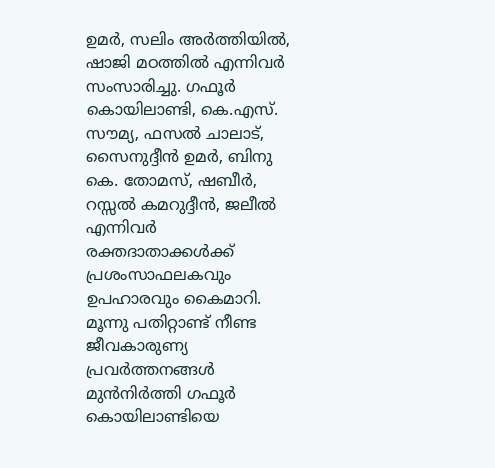ഉമർ, സലിം അർത്തിയിൽ, ഷാജി മഠത്തിൽ എന്നിവർ സംസാരിച്ചു. ഗഫൂർ കൊയിലാണ്ടി, കെ.എസ്. സൗമ്യ, ഫസൽ ചാലാട്, സൈനുദ്ദീൻ ഉമർ, ബിനു കെ. തോമസ്, ഷബീർ, റസ്സൽ കമറുദ്ദീൻ, ജലീൽ എന്നിവർ രക്തദാതാക്കൾക്ക് പ്രശംസാഫലകവും ഉപഹാരവും കൈമാറി.
മൂന്നു പതിറ്റാണ്ട് നീണ്ട ജീവകാരുണ്യ പ്രവർത്തനങ്ങൾ മുൻനിർത്തി ഗഫൂർ കൊയിലാണ്ടിയെ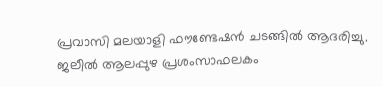പ്രവാസി മലയാളി ഫൗണ്ടേഷൻ ചടങ്ങിൽ ആദരിച്ചു. ജലീൽ ആലപ്പുഴ പ്രശംസാഫലകം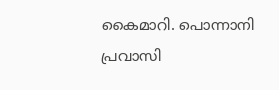കൈമാറി. പൊന്നാനി പ്രവാസി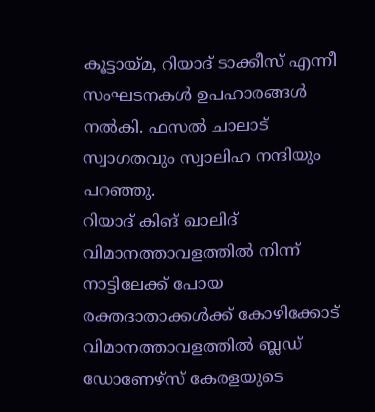കൂട്ടായ്മ, റിയാദ് ടാക്കീസ് എന്നീ സംഘടനകൾ ഉപഹാരങ്ങൾ നൽകി. ഫസൽ ചാലാട് സ്വാഗതവും സ്വാലിഹ നന്ദിയും പറഞ്ഞു.
റിയാദ് കിങ് ഖാലിദ് വിമാനത്താവളത്തിൽ നിന്ന് നാട്ടിലേക്ക് പോയ രക്തദാതാക്കൾക്ക് കോഴിക്കോട് വിമാനത്താവളത്തിൽ ബ്ലഡ് ഡോണേഴ്സ് കേരളയുടെ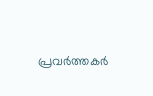പ്രവർത്തകർ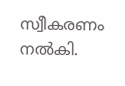സ്വീകരണം നൽകി.